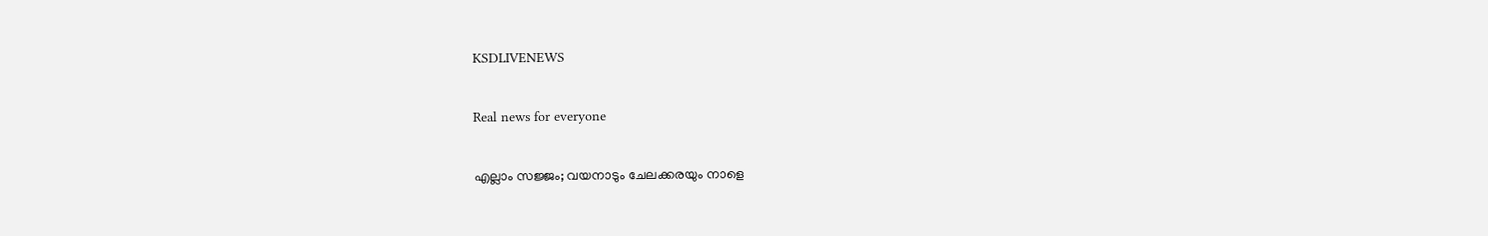KSDLIVENEWS

Real news for everyone

എല്ലാം സജ്ജം; വയനാടും ചേലക്കരയും നാളെ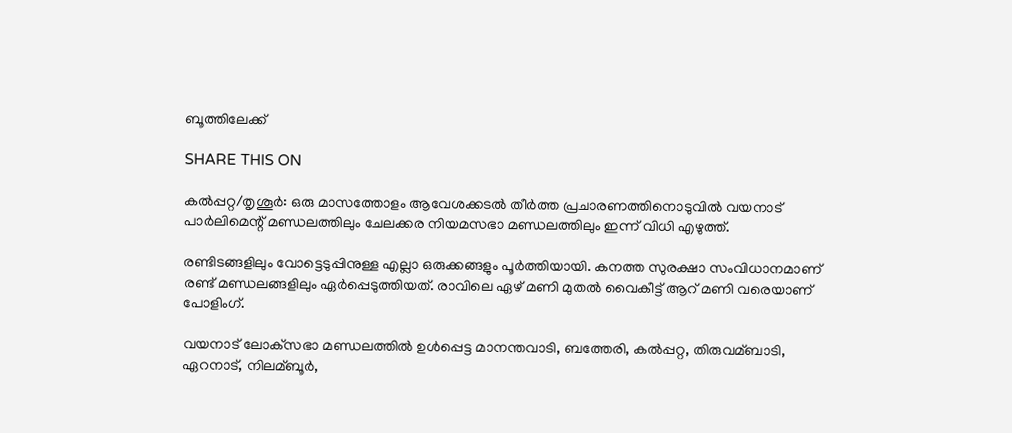ബൂത്തിലേക്ക്

SHARE THIS ON

കല്‍പ്പറ്റ/തൃശൂർ: ഒരു മാസത്തോളം ആവേശക്കടല്‍ തീര്‍ത്ത പ്രചാരണത്തിനൊടുവില്‍ വയനാട് പാര്‍ലിമെന്റ് മണ്ഡലത്തിലും ചേലക്കര നിയമസഭാ മണ്ഡലത്തിലും ഇന്ന് വിധി എഴുത്ത്.

രണ്ടിടങ്ങളിലും വോട്ടെടുപ്പിനുള്ള എല്ലാ ഒരുക്കങ്ങളും പൂര്‍ത്തിയായി. കനത്ത സുരക്ഷാ സംവിധാനമാണ് രണ്ട് മണ്ഡലങ്ങളിലും ഏർപ്പെടുത്തിയത്. രാവിലെ ഏഴ് മണി മുതല്‍ വൈകീട്ട് ആറ് മണി വരെയാണ് പോളിംഗ്.

വയനാട് ലോക്‌സഭാ മണ്ഡലത്തില്‍ ഉള്‍പ്പെട്ട മാനന്തവാടി, ബത്തേരി, കല്‍പ്പറ്റ, തിരുവമ്ബാടി, ഏറനാട്, നിലമ്ബൂര്‍,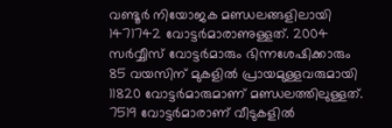വണ്ടൂര്‍ നിയോജക മണ്ഡലങ്ങളിലായി 1471742 വോട്ടര്‍മാരാണുള്ളത്. 2004 സര്‍വ്വീസ് വോട്ടര്‍മാരും ഭിന്നശേഷിക്കാരും 85 വയസിന് മുകളില്‍ പ്രായമുള്ളവരുമായി 11820 വോട്ടര്‍മാരുമാണ് മണ്ഡലത്തിലുള്ളത്. 7519 വോട്ടര്‍മാരാണ് വീടുകളില്‍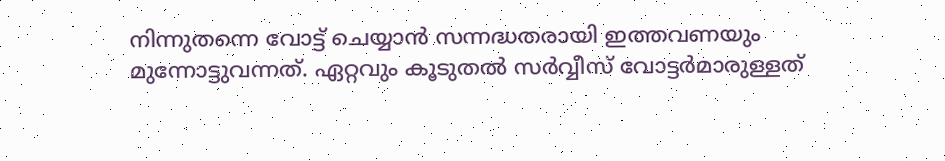നിന്നുതന്നെ വോട്ട് ചെയ്യാന്‍ സന്നദ്ധതരായി ഇത്തവണയും മുന്നോട്ടുവന്നത്. ഏറ്റവും കൂടുതല്‍ സര്‍വ്വീസ് വോട്ടര്‍മാരുള്ളത്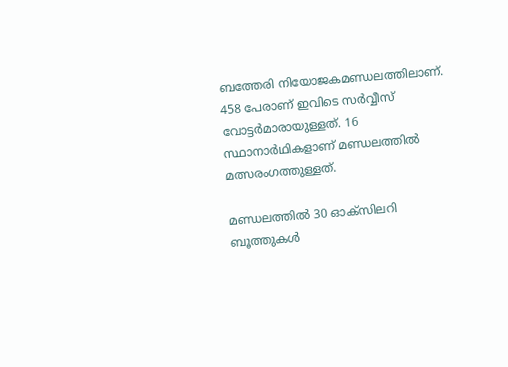ബത്തേരി നിയോജകമണ്ഡലത്തിലാണ്. 458 പേരാണ് ഇവിടെ സര്‍വ്വീസ് വോട്ടര്‍മാരായുള്ളത്. 16 സ്ഥാനാർഥികളാണ് മണ്ഡലത്തില്‍ മത്സരംഗത്തുള്ളത്.

മണ്ഡലത്തില്‍ 30 ഓക്‌സിലറി ബൂത്തുകള്‍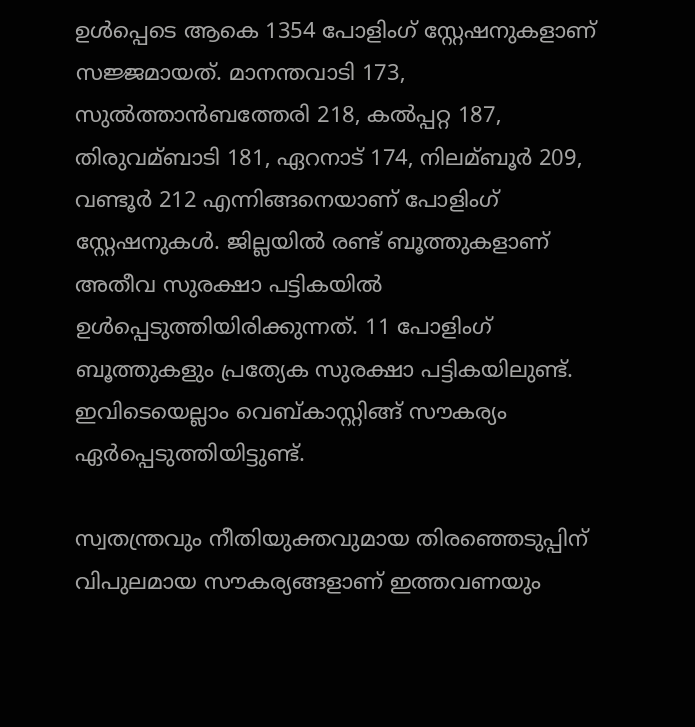ഉള്‍പ്പെടെ ആകെ 1354 പോളിംഗ് സ്റ്റേഷനുകളാണ് സജ്ജമായത്. മാനന്തവാടി 173, സുല്‍ത്താന്‍ബത്തേരി 218, കല്‍പ്പറ്റ 187, തിരുവമ്ബാടി 181, ഏറനാട് 174, നിലമ്ബൂര്‍ 209, വണ്ടൂര്‍ 212 എന്നിങ്ങനെയാണ് പോളിംഗ് സ്റ്റേഷനുകള്‍. ജില്ലയില്‍ രണ്ട് ബൂത്തുകളാണ് അതീവ സുരക്ഷാ പട്ടികയില്‍ ഉള്‍പ്പെടുത്തിയിരിക്കുന്നത്. 11 പോളിംഗ് ബൂത്തുകളും പ്രത്യേക സുരക്ഷാ പട്ടികയിലുണ്ട്. ഇവിടെയെല്ലാം വെബ്കാസ്റ്റിങ്ങ് സൗകര്യം ഏര്‍പ്പെടുത്തിയിട്ടുണ്ട്.

സ്വതന്ത്രവും നീതിയുക്തവുമായ തിരഞ്ഞെടുപ്പിന് വിപുലമായ സൗകര്യങ്ങളാണ് ഇത്തവണയും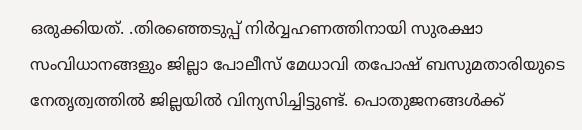ഒരുക്കിയത്. .തിരഞ്ഞെടുപ്പ് നിര്‍വ്വഹണത്തിനായി സുരക്ഷാ സംവിധാനങ്ങളും ജില്ലാ പോലീസ് മേധാവി തപോഷ് ബസുമതാരിയുടെ നേതൃത്വത്തില്‍ ജില്ലയില്‍ വിന്യസിച്ചിട്ടുണ്ട്. പൊതുജനങ്ങള്‍ക്ക്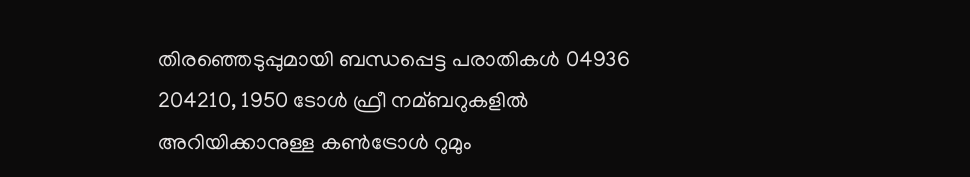തിരഞ്ഞെടുപ്പുമായി ബന്ധപ്പെട്ട പരാതികള്‍ 04936 204210, 1950 ടോള്‍ ഫ്രീ നമ്ബറുകളില്‍ അറിയിക്കാനുള്ള കണ്‍ട്രോള്‍ റുമും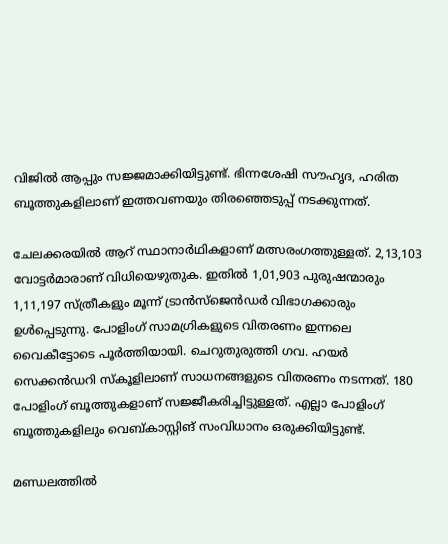വിജില്‍ ആപ്പും സജ്ജമാക്കിയിട്ടുണ്ട്. ഭിന്നശേഷി സൗഹൃദ, ഹരിത ബൂത്തുകളിലാണ് ഇത്തവണയും തിരഞ്ഞെടുപ്പ് നടക്കുന്നത്.

ചേലക്കരയില്‍ ആറ് സ്ഥാനാർഥികളാണ് മത്സരംഗത്തുള്ളത്. 2,13,103 വോട്ടര്‍മാരാണ് വിധിയെഴുതുക. ഇതില്‍ 1,01,903 പുരുഷന്മാരും 1,11,197 സ്ത്രീകളും മൂന്ന് ട്രാന്‍സ്‌ജെന്‍ഡര്‍ വിഭാഗക്കാരും ഉള്‍പ്പെടുന്നു. പോളിംഗ് സാമഗ്രികളുടെ വിതരണം ഇന്നലെ വൈകീട്ടോടെ പൂര്‍ത്തിയായി. ചെറുതുരുത്തി ഗവ. ഹയര്‍ സെക്കന്‍ഡറി സ്‌കൂളിലാണ് സാധനങ്ങളുടെ വിതരണം നടന്നത്. 180 പോളിംഗ് ബൂത്തുകളാണ് സജ്ജീകരിച്ചിട്ടുള്ളത്. എല്ലാ പോളിംഗ് ബൂത്തുകളിലും വെബ്കാസ്റ്റിങ് സംവിധാനം ഒരുക്കിയിട്ടുണ്ട്.

മണ്ഡലത്തില്‍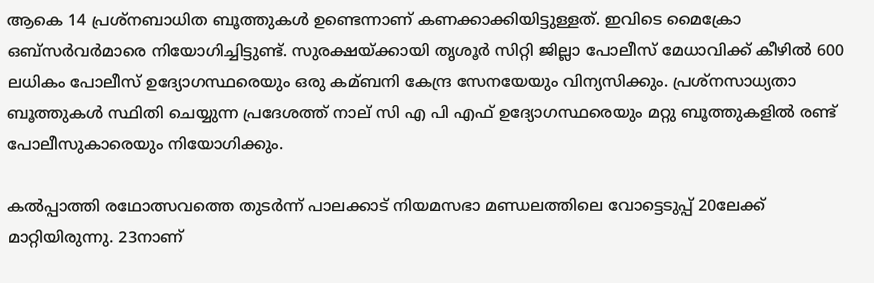ആകെ 14 പ്രശ്‌നബാധിത ബൂത്തുകള്‍ ഉണ്ടെന്നാണ് കണക്കാക്കിയിട്ടുള്ളത്. ഇവിടെ മൈക്രോ ഒബ്‌സര്‍വര്‍മാരെ നിയോഗിച്ചിട്ടുണ്ട്. സുരക്ഷയ്ക്കായി തൃശൂര്‍ സിറ്റി ജില്ലാ പോലീസ് മേധാവിക്ക് കീഴില്‍ 600 ലധികം പോലീസ് ഉദ്യോഗസ്ഥരെയും ഒരു കമ്ബനി കേന്ദ്ര സേനയേയും വിന്യസിക്കും. പ്രശ്‌നസാധ്യതാ ബൂത്തുകള്‍ സ്ഥിതി ചെയ്യുന്ന പ്രദേശത്ത് നാല് സി എ പി എഫ് ഉദ്യോഗസ്ഥരെയും മറ്റു ബൂത്തുകളില്‍ രണ്ട് പോലീസുകാരെയും നിയോഗിക്കും.

കല്‍പ്പാത്തി രഥോത്സവത്തെ തുടർന്ന് പാലക്കാട് നിയമസഭാ മണ്ഡലത്തിലെ വോട്ടെടുപ്പ് 20ലേക്ക് മാറ്റിയിരുന്നു. 23നാണ്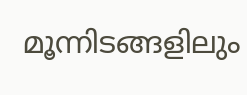മൂന്നിടങ്ങളിലും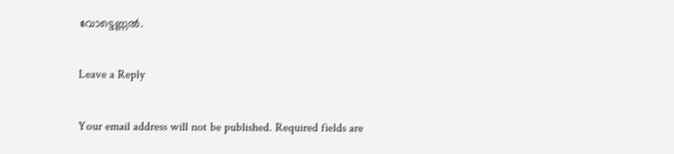വോട്ടെണ്ണല്‍.

Leave a Reply

Your email address will not be published. Required fields are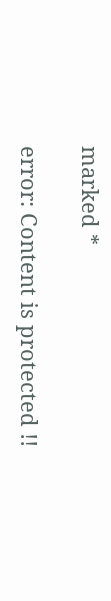marked *

error: Content is protected !!